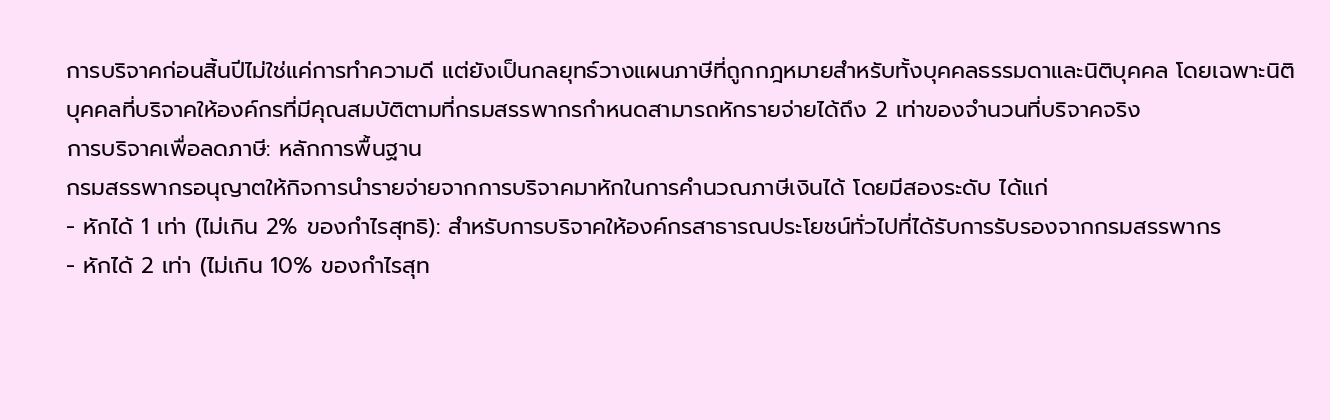การบริจาคก่อนสิ้นปีไม่ใช่แค่การทำความดี แต่ยังเป็นกลยุทธ์วางแผนภาษีที่ถูกกฎหมายสำหรับทั้งบุคคลธรรมดาและนิติบุคคล โดยเฉพาะนิติบุคคลที่บริจาคให้องค์กรที่มีคุณสมบัติตามที่กรมสรรพากรกำหนดสามารถหักรายจ่ายได้ถึง 2 เท่าของจำนวนที่บริจาคจริง
การบริจาคเพื่อลดภาษี: หลักการพื้นฐาน
กรมสรรพากรอนุญาตให้กิจการนำรายจ่ายจากการบริจาคมาหักในการคำนวณภาษีเงินได้ โดยมีสองระดับ ได้แก่
- หักได้ 1 เท่า (ไม่เกิน 2% ของกำไรสุทธิ): สำหรับการบริจาคให้องค์กรสาธารณประโยชน์ทั่วไปที่ได้รับการรับรองจากกรมสรรพากร
- หักได้ 2 เท่า (ไม่เกิน 10% ของกำไรสุท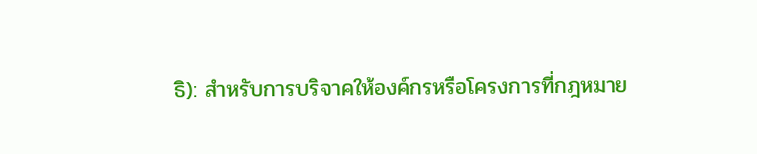ธิ): สำหรับการบริจาคให้องค์กรหรือโครงการที่กฎหมาย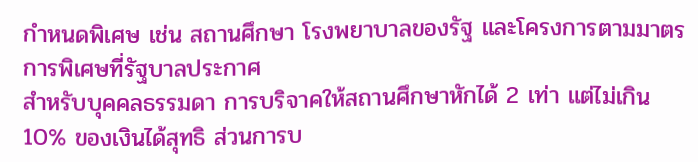กำหนดพิเศษ เช่น สถานศึกษา โรงพยาบาลของรัฐ และโครงการตามมาตรการพิเศษที่รัฐบาลประกาศ
สำหรับบุคคลธรรมดา การบริจาคให้สถานศึกษาหักได้ 2 เท่า แต่ไม่เกิน 10% ของเงินได้สุทธิ ส่วนการบ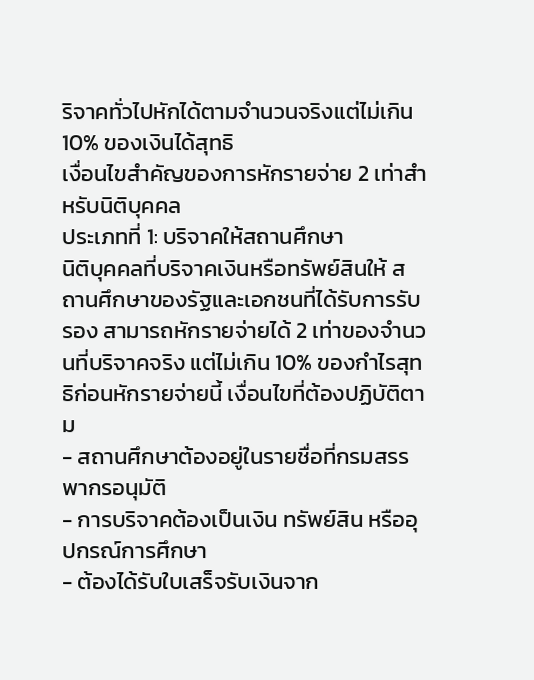ริจาคทั่วไปหักได้ตามจำนวนจริงแต่ไม่เกิน 10% ของเงินได้สุทธิ
เงื่อนไขสำคัญของการหักรายจ่าย 2 เท่าสำหรับนิติบุคคล
ประเภทที่ 1: บริจาคให้สถานศึกษา
นิติบุคคลที่บริจาคเงินหรือทรัพย์สินให้ สถานศึกษาของรัฐและเอกชนที่ได้รับการรับรอง สามารถหักรายจ่ายได้ 2 เท่าของจำนวนที่บริจาคจริง แต่ไม่เกิน 10% ของกำไรสุทธิก่อนหักรายจ่ายนี้ เงื่อนไขที่ต้องปฏิบัติตาม
- สถานศึกษาต้องอยู่ในรายชื่อที่กรมสรรพากรอนุมัติ
- การบริจาคต้องเป็นเงิน ทรัพย์สิน หรืออุปกรณ์การศึกษา
- ต้องได้รับใบเสร็จรับเงินจาก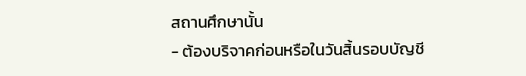สถานศึกษานั้น
- ต้องบริจาคก่อนหรือในวันสิ้นรอบบัญชี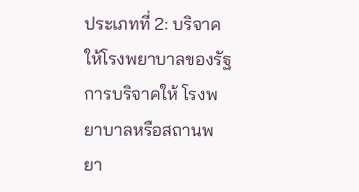ประเภทที่ 2: บริจาคให้โรงพยาบาลของรัฐ
การบริจาคให้ โรงพยาบาลหรือสถานพยา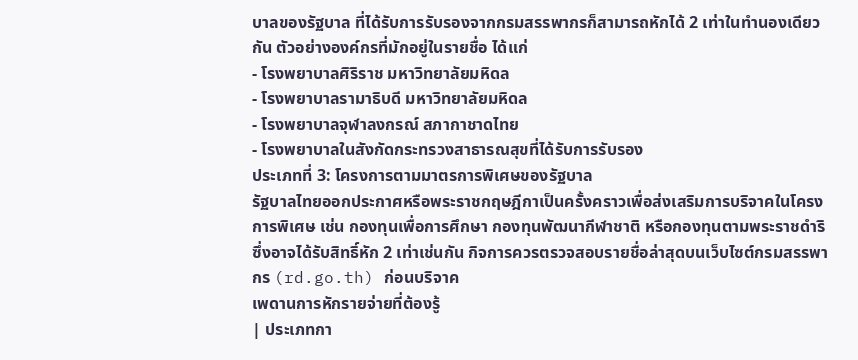บาลของรัฐบาล ที่ได้รับการรับรองจากกรมสรรพากรก็สามารถหักได้ 2 เท่าในทำนองเดียวกัน ตัวอย่างองค์กรที่มักอยู่ในรายชื่อ ได้แก่
- โรงพยาบาลศิริราช มหาวิทยาลัยมหิดล
- โรงพยาบาลรามาธิบดี มหาวิทยาลัยมหิดล
- โรงพยาบาลจุฬาลงกรณ์ สภากาชาดไทย
- โรงพยาบาลในสังกัดกระทรวงสาธารณสุขที่ได้รับการรับรอง
ประเภทที่ 3: โครงการตามมาตรการพิเศษของรัฐบาล
รัฐบาลไทยออกประกาศหรือพระราชกฤษฎีกาเป็นครั้งคราวเพื่อส่งเสริมการบริจาคในโครงการพิเศษ เช่น กองทุนเพื่อการศึกษา กองทุนพัฒนากีฬาชาติ หรือกองทุนตามพระราชดำริ ซึ่งอาจได้รับสิทธิ์หัก 2 เท่าเช่นกัน กิจการควรตรวจสอบรายชื่อล่าสุดบนเว็บไซต์กรมสรรพากร (rd.go.th) ก่อนบริจาค
เพดานการหักรายจ่ายที่ต้องรู้
| ประเภทกา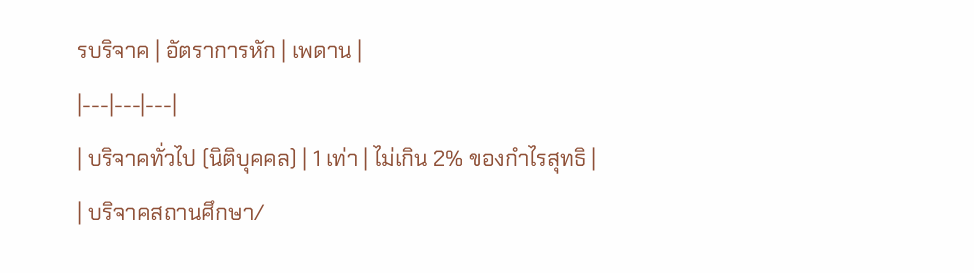รบริจาค | อัตราการหัก | เพดาน |
|---|---|---|
| บริจาคทั่วไป (นิติบุคคล) | 1 เท่า | ไม่เกิน 2% ของกำไรสุทธิ |
| บริจาคสถานศึกษา/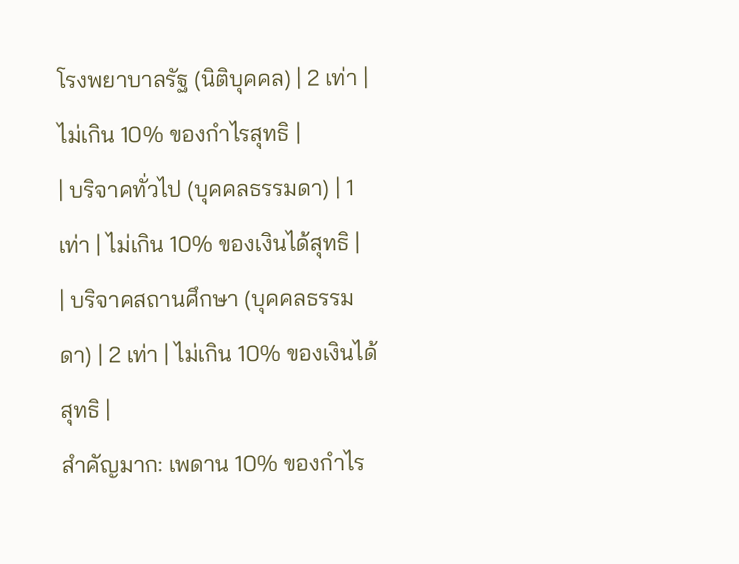โรงพยาบาลรัฐ (นิติบุคคล) | 2 เท่า | ไม่เกิน 10% ของกำไรสุทธิ |
| บริจาคทั่วไป (บุคคลธรรมดา) | 1 เท่า | ไม่เกิน 10% ของเงินได้สุทธิ |
| บริจาคสถานศึกษา (บุคคลธรรมดา) | 2 เท่า | ไม่เกิน 10% ของเงินได้สุทธิ |
สำคัญมาก: เพดาน 10% ของกำไร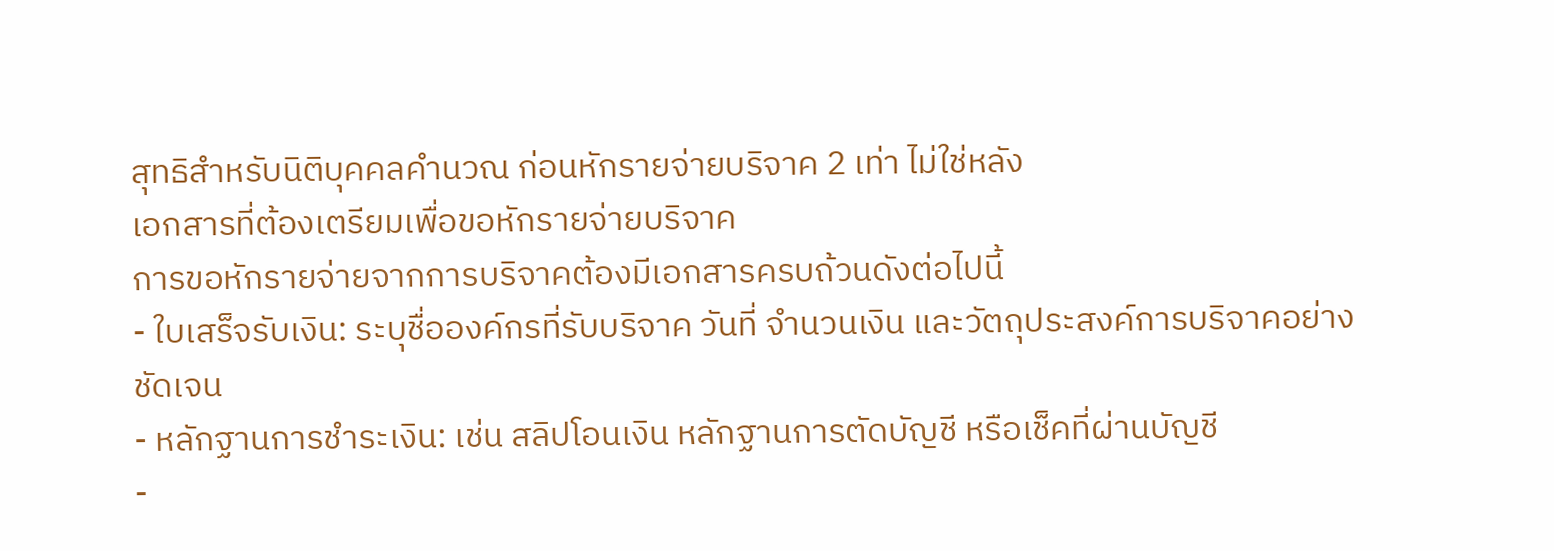สุทธิสำหรับนิติบุคคลคำนวณ ก่อนหักรายจ่ายบริจาค 2 เท่า ไม่ใช่หลัง
เอกสารที่ต้องเตรียมเพื่อขอหักรายจ่ายบริจาค
การขอหักรายจ่ายจากการบริจาคต้องมีเอกสารครบถ้วนดังต่อไปนี้
- ใบเสร็จรับเงิน: ระบุชื่อองค์กรที่รับบริจาค วันที่ จำนวนเงิน และวัตถุประสงค์การบริจาคอย่างชัดเจน
- หลักฐานการชำระเงิน: เช่น สลิปโอนเงิน หลักฐานการตัดบัญชี หรือเช็คที่ผ่านบัญชี
-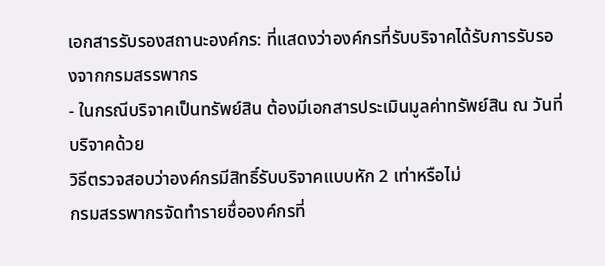เอกสารรับรองสถานะองค์กร: ที่แสดงว่าองค์กรที่รับบริจาคได้รับการรับรองจากกรมสรรพากร
- ในกรณีบริจาคเป็นทรัพย์สิน ต้องมีเอกสารประเมินมูลค่าทรัพย์สิน ณ วันที่บริจาคด้วย
วิธีตรวจสอบว่าองค์กรมีสิทธิ์รับบริจาคแบบหัก 2 เท่าหรือไม่
กรมสรรพากรจัดทำรายชื่อองค์กรที่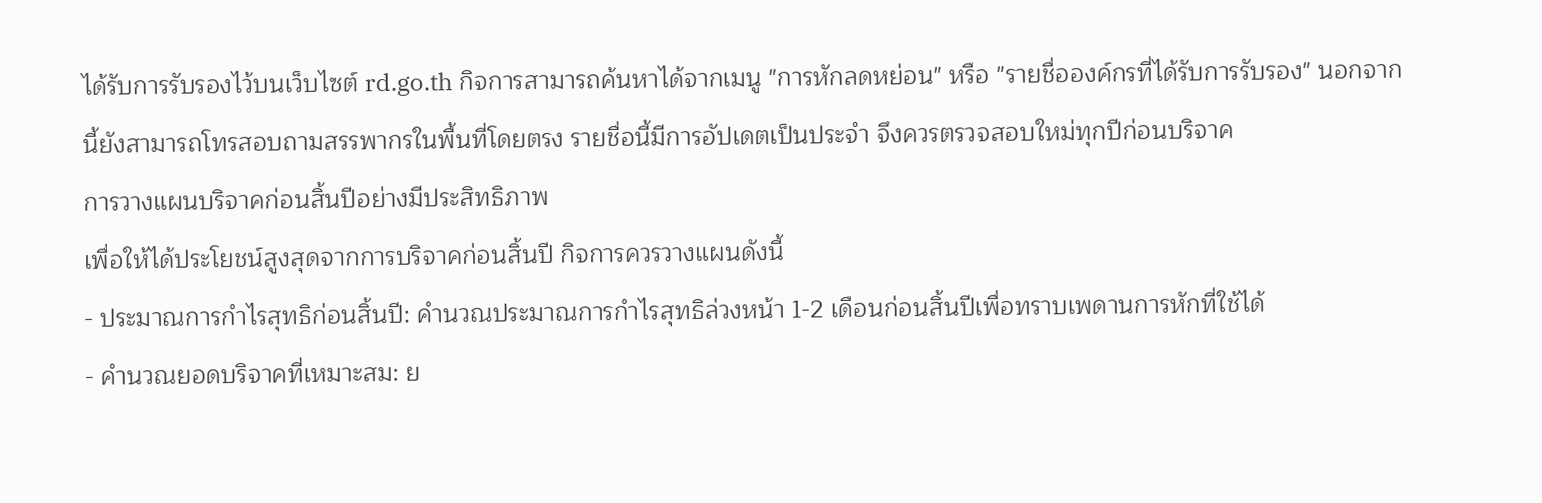ได้รับการรับรองไว้บนเว็บไซต์ rd.go.th กิจการสามารถค้นหาได้จากเมนู "การหักลดหย่อน" หรือ "รายชื่อองค์กรที่ได้รับการรับรอง" นอกจากนี้ยังสามารถโทรสอบถามสรรพากรในพื้นที่โดยตรง รายชื่อนี้มีการอัปเดตเป็นประจำ จึงควรตรวจสอบใหม่ทุกปีก่อนบริจาค
การวางแผนบริจาคก่อนสิ้นปีอย่างมีประสิทธิภาพ
เพื่อให้ได้ประโยชน์สูงสุดจากการบริจาคก่อนสิ้นปี กิจการควรวางแผนดังนี้
- ประมาณการกำไรสุทธิก่อนสิ้นปี: คำนวณประมาณการกำไรสุทธิล่วงหน้า 1-2 เดือนก่อนสิ้นปีเพื่อทราบเพดานการหักที่ใช้ได้
- คำนวณยอดบริจาคที่เหมาะสม: ย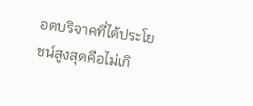อดบริจาคที่ได้ประโยชน์สูงสุดคือไม่เกิ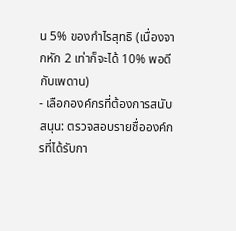น 5% ของกำไรสุทธิ (เนื่องจากหัก 2 เท่าก็จะได้ 10% พอดีกับเพดาน)
- เลือกองค์กรที่ต้องการสนับสนุน: ตรวจสอบรายชื่อองค์กรที่ได้รับกา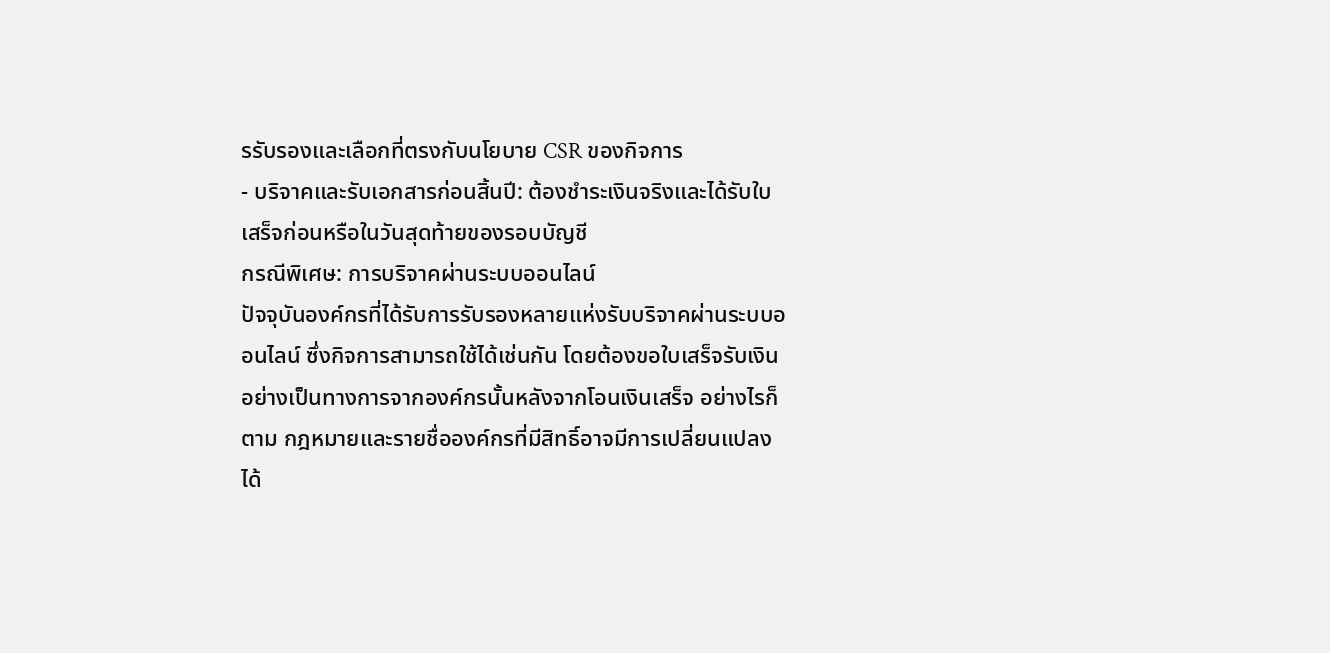รรับรองและเลือกที่ตรงกับนโยบาย CSR ของกิจการ
- บริจาคและรับเอกสารก่อนสิ้นปี: ต้องชำระเงินจริงและได้รับใบเสร็จก่อนหรือในวันสุดท้ายของรอบบัญชี
กรณีพิเศษ: การบริจาคผ่านระบบออนไลน์
ปัจจุบันองค์กรที่ได้รับการรับรองหลายแห่งรับบริจาคผ่านระบบออนไลน์ ซึ่งกิจการสามารถใช้ได้เช่นกัน โดยต้องขอใบเสร็จรับเงินอย่างเป็นทางการจากองค์กรนั้นหลังจากโอนเงินเสร็จ อย่างไรก็ตาม กฎหมายและรายชื่อองค์กรที่มีสิทธิ์อาจมีการเปลี่ยนแปลงได้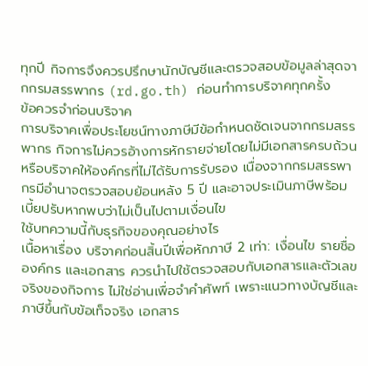ทุกปี กิจการจึงควรปรึกษานักบัญชีและตรวจสอบข้อมูลล่าสุดจากกรมสรรพากร (rd.go.th) ก่อนทำการบริจาคทุกครั้ง
ข้อควรจำก่อนบริจาค
การบริจาคเพื่อประโยชน์ทางภาษีมีข้อกำหนดชัดเจนจากกรมสรรพากร กิจการไม่ควรอ้างการหักรายจ่ายโดยไม่มีเอกสารครบถ้วนหรือบริจาคให้องค์กรที่ไม่ได้รับการรับรอง เนื่องจากกรมสรรพากรมีอำนาจตรวจสอบย้อนหลัง 5 ปี และอาจประเมินภาษีพร้อมเบี้ยปรับหากพบว่าไม่เป็นไปตามเงื่อนไข
ใช้บทความนี้กับธุรกิจของคุณอย่างไร
เนื้อหาเรื่อง บริจาคก่อนสิ้นปีเพื่อหักภาษี 2 เท่า: เงื่อนไข รายชื่อองค์กร และเอกสาร ควรนำไปใช้ตรวจสอบกับเอกสารและตัวเลขจริงของกิจการ ไม่ใช่อ่านเพื่อจำคำศัพท์ เพราะแนวทางบัญชีและภาษีขึ้นกับข้อเท็จจริง เอกสาร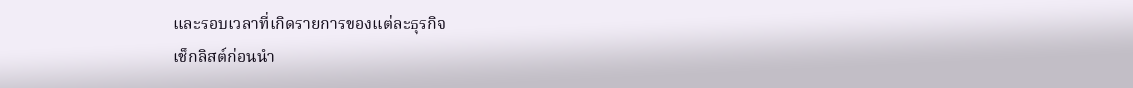และรอบเวลาที่เกิดรายการของแต่ละธุรกิจ
เช็กลิสต์ก่อนนำ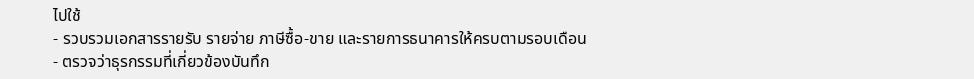ไปใช้
- รวบรวมเอกสารรายรับ รายจ่าย ภาษีซื้อ-ขาย และรายการธนาคารให้ครบตามรอบเดือน
- ตรวจว่าธุรกรรมที่เกี่ยวข้องบันทึก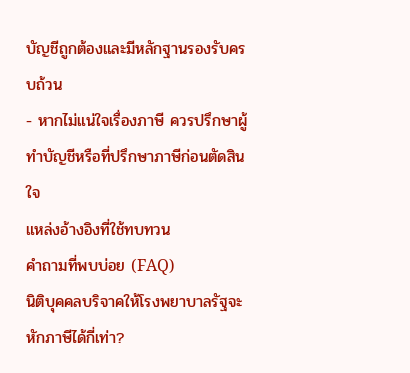บัญชีถูกต้องและมีหลักฐานรองรับครบถ้วน
- หากไม่แน่ใจเรื่องภาษี ควรปรึกษาผู้ทำบัญชีหรือที่ปรึกษาภาษีก่อนตัดสินใจ
แหล่งอ้างอิงที่ใช้ทบทวน
คำถามที่พบบ่อย (FAQ)
นิติบุคคลบริจาคให้โรงพยาบาลรัฐจะหักภาษีได้กี่เท่า?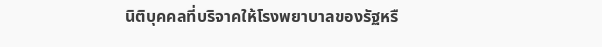นิติบุคคลที่บริจาคให้โรงพยาบาลของรัฐหรื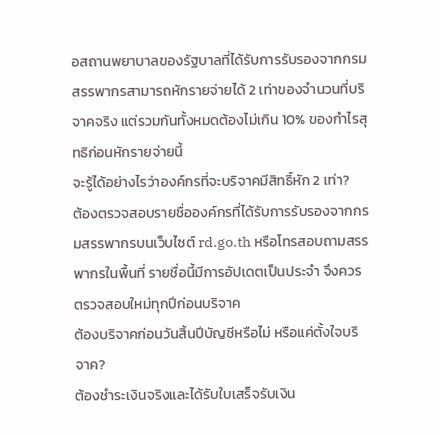อสถานพยาบาลของรัฐบาลที่ได้รับการรับรองจากกรมสรรพากรสามารถหักรายจ่ายได้ 2 เท่าของจำนวนที่บริจาคจริง แต่รวมกันทั้งหมดต้องไม่เกิน 10% ของกำไรสุทธิก่อนหักรายจ่ายนี้
จะรู้ได้อย่างไรว่าองค์กรที่จะบริจาคมีสิทธิ์หัก 2 เท่า?
ต้องตรวจสอบรายชื่อองค์กรที่ได้รับการรับรองจากกรมสรรพากรบนเว็บไซต์ rd.go.th หรือโทรสอบถามสรรพากรในพื้นที่ รายชื่อนี้มีการอัปเดตเป็นประจำ จึงควรตรวจสอบใหม่ทุกปีก่อนบริจาค
ต้องบริจาคก่อนวันสิ้นปีบัญชีหรือไม่ หรือแค่ตั้งใจบริจาค?
ต้องชำระเงินจริงและได้รับใบเสร็จรับเงิน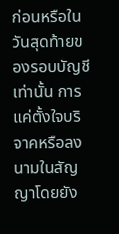ก่อนหรือในวันสุดท้ายของรอบบัญชีเท่านั้น การแค่ตั้งใจบริจาคหรือลงนามในสัญญาโดยยัง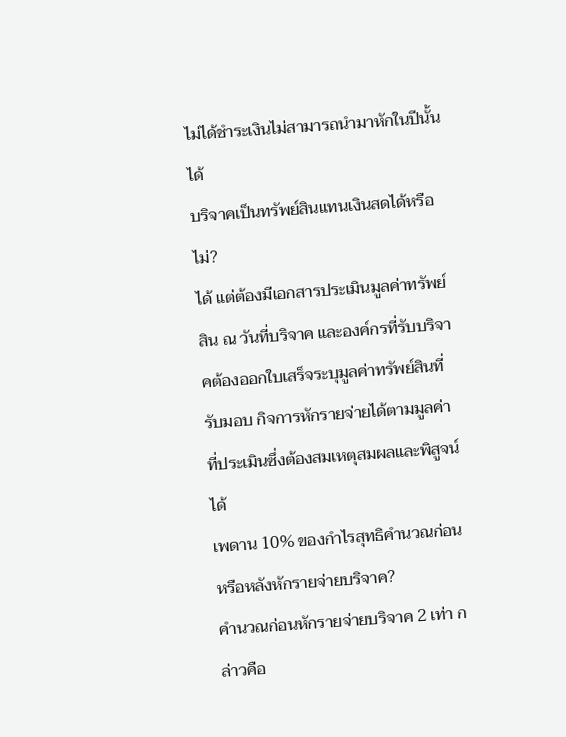ไม่ได้ชำระเงินไม่สามารถนำมาหักในปีนั้นได้
บริจาคเป็นทรัพย์สินแทนเงินสดได้หรือไม่?
ได้ แต่ต้องมีเอกสารประเมินมูลค่าทรัพย์สิน ณ วันที่บริจาค และองค์กรที่รับบริจาคต้องออกใบเสร็จระบุมูลค่าทรัพย์สินที่รับมอบ กิจการหักรายจ่ายได้ตามมูลค่าที่ประเมินซึ่งต้องสมเหตุสมผลและพิสูจน์ได้
เพดาน 10% ของกำไรสุทธิคำนวณก่อนหรือหลังหักรายจ่ายบริจาค?
คำนวณก่อนหักรายจ่ายบริจาค 2 เท่า กล่าวคือ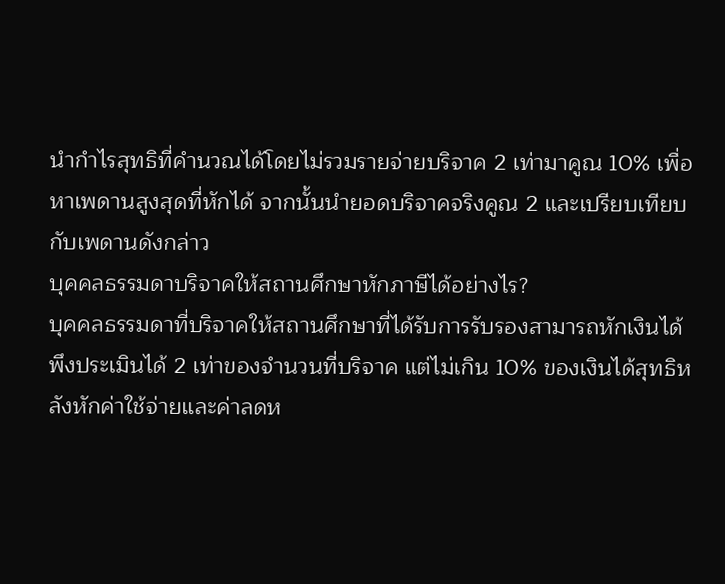นำกำไรสุทธิที่คำนวณได้โดยไม่รวมรายจ่ายบริจาค 2 เท่ามาคูณ 10% เพื่อหาเพดานสูงสุดที่หักได้ จากนั้นนำยอดบริจาคจริงคูณ 2 และเปรียบเทียบกับเพดานดังกล่าว
บุคคลธรรมดาบริจาคให้สถานศึกษาหักภาษีได้อย่างไร?
บุคคลธรรมดาที่บริจาคให้สถานศึกษาที่ได้รับการรับรองสามารถหักเงินได้พึงประเมินได้ 2 เท่าของจำนวนที่บริจาค แต่ไม่เกิน 10% ของเงินได้สุทธิหลังหักค่าใช้จ่ายและค่าลดห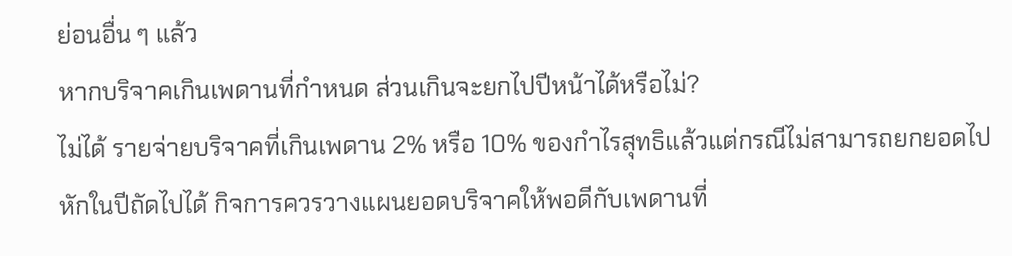ย่อนอื่น ๆ แล้ว
หากบริจาคเกินเพดานที่กำหนด ส่วนเกินจะยกไปปีหน้าได้หรือไม่?
ไม่ได้ รายจ่ายบริจาคที่เกินเพดาน 2% หรือ 10% ของกำไรสุทธิแล้วแต่กรณีไม่สามารถยกยอดไปหักในปีถัดไปได้ กิจการควรวางแผนยอดบริจาคให้พอดีกับเพดานที่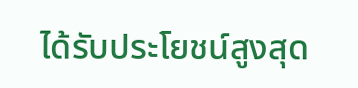ได้รับประโยชน์สูงสุด